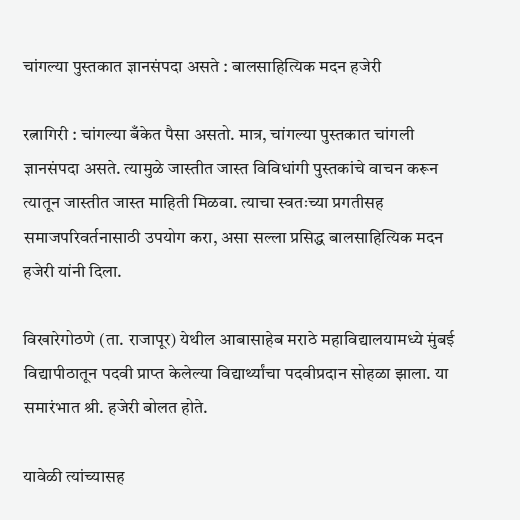चांगल्या पुस्तकात ज्ञानसंपदा असते : बालसाहित्यिक मदन हजेरी

रत्नागिरी : चांगल्या बँकेत पैसा असतो. मात्र, चांगल्या पुस्तकात चांगली ज्ञानसंपदा असते. त्यामुळे जास्तीत जास्त विविधांगी पुस्तकांचे वाचन करून त्यातून जास्तीत जास्त माहिती मिळवा. त्याचा स्वतःच्या प्रगतीसह समाजपरिवर्तनासाठी उपयोग करा, असा सल्ला प्रसिद्ध बालसाहित्यिक मदन हजेरी यांनी दिला.

विखारेगोठणे (ता. राजापूर) येथील आबासाहेब मराठे महाविद्यालयामध्ये मुंबई विद्यापीठातून पदवी प्राप्त केलेल्या विद्यार्थ्यांचा पदवीप्रदान सोहळा झाला. या समारंभात श्री. हजेरी बोलत होते.

यावेळी त्यांच्यासह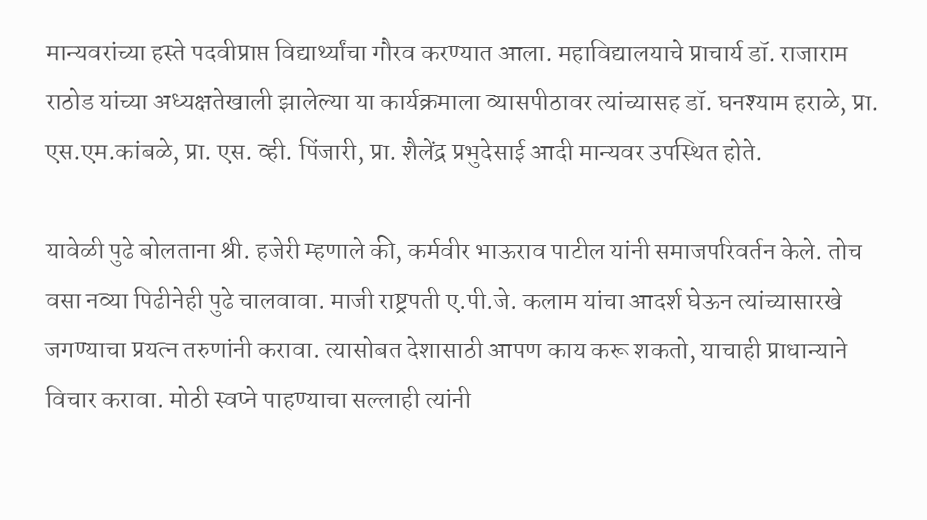मान्यवरांच्या हस्ते पदवीप्राप्त विद्यार्थ्यांचा गौरव करण्यात आला. महाविद्यालयाचे प्राचार्य डॉ. राजाराम राठोड यांच्या अध्यक्षतेखाली झालेल्या या कार्यक्रमाला व्यासपीठावर त्यांच्यासह डॉ. घनश्याम हराळे, प्रा. एस.एम.कांबळे, प्रा. एस. व्ही. पिंजारी, प्रा. शैलेंद्र प्रभुदेसाई आदी मान्यवर उपस्थित होते.

यावेळी पुढे बोलताना श्री. हजेरी म्हणाले की, कर्मवीर भाऊराव पाटील यांनी समाजपरिवर्तन केले. तोच वसा नव्या पिढीनेही पुढे चालवावा. माजी राष्ट्रपती ए.पी.जे. कलाम यांचा आदर्श घेऊन त्यांच्यासारखे जगण्याचा प्रयत्न तरुणांनी करावा. त्यासोबत देशासाठी आपण काय करू शकतो, याचाही प्राधान्याने विचार करावा. मोठी स्वप्ने पाहण्याचा सल्लाही त्यांनी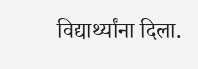विद्यार्थ्यांना दिला.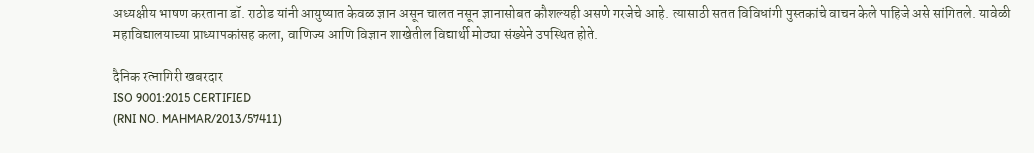अध्यक्षीय भाषण करताना डॉ. राठोड यांनी आयुष्यात केवळ ज्ञान असून चालत नसून ज्ञानासोबत कौशल्यही असणे गरजेचे आहे. त्यासाठी सतत विविधांगी पुस्तकांचे वाचन केले पाहिजे असे सांगितले. यावेळी महाविद्यालयाच्या प्राध्यापकांसह कला, वाणिज्य आणि विज्ञान शाखेतील विद्यार्थी मोठ्या संख्येने उपस्थित होते.

दैनिक रत्नागिरी खबरदार
ISO 9001:2015 CERTIFIED
(RNI NO. MAHMAR/2013/57411)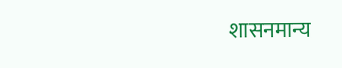शासनमान्य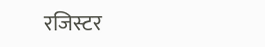रजिस्टर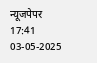न्यूजपेपर
17:41 03-05-2025